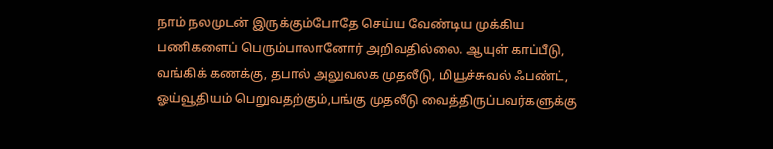நாம் நலமுடன் இருக்கும்போதே செய்ய வேண்டிய முக்கிய பணிகளைப் பெரும்பாலானோர் அறிவதில்லை. ஆயுள் காப்பீடு, வங்கிக் கணக்கு, தபால் அலுவலக முதலீடு, மியூச்சுவல் ஃபண்ட், ஓய்வூதியம் பெறுவதற்கும்,பங்கு முதலீடு வைத்திருப்பவர்களுக்கு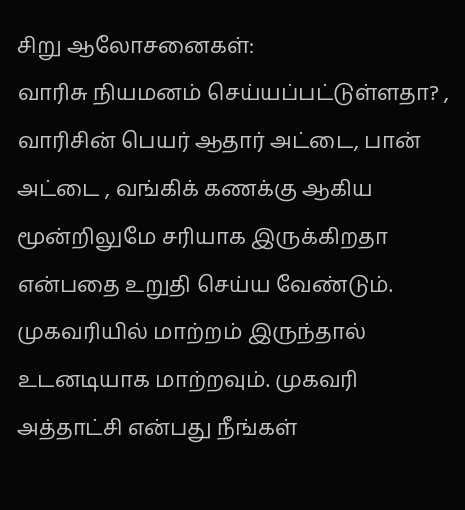சிறு ஆலோசனைகள்:
வாரிசு நியமனம் செய்யப்பட்டுள்ளதா? , வாரிசின் பெயர் ஆதார் அட்டை, பான் அட்டை , வங்கிக் கணக்கு ஆகிய மூன்றிலுமே சரியாக இருக்கிறதா என்பதை உறுதி செய்ய வேண்டும்.
முகவரியில் மாற்றம் இருந்தால் உடனடியாக மாற்றவும். முகவரி அத்தாட்சி என்பது நீங்கள்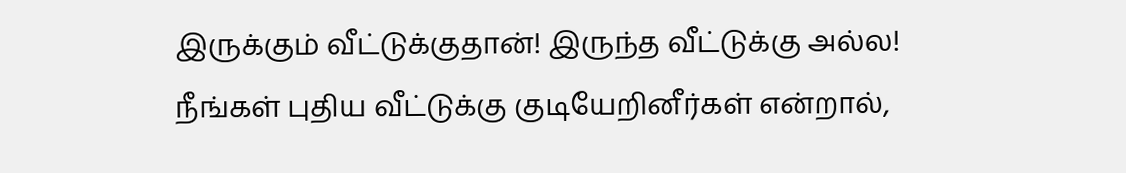இருக்கும் வீட்டுக்குதான்! இருந்த வீட்டுக்கு அல்ல!
நீங்கள் புதிய வீட்டுக்கு குடியேறினீர்கள் என்றால்,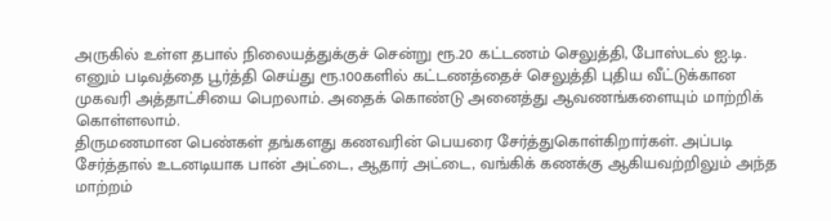அருகில் உள்ள தபால் நிலையத்துக்குச் சென்று ரூ.20 கட்டணம் செலுத்தி, போஸ்டல் ஐ.டி. எனும் படிவத்தை பூர்த்தி செய்து ரூ.100களில் கட்டணத்தைச் செலுத்தி புதிய வீட்டுக்கான முகவரி அத்தாட்சியை பெறலாம். அதைக் கொண்டு அனைத்து ஆவணங்களையும் மாற்றிக் கொள்ளலாம்.
திருமணமான பெண்கள் தங்களது கணவரின் பெயரை சேர்த்துகொள்கிறார்கள். அப்படி சேர்த்தால் உடனடியாக பான் அட்டை, ஆதார் அட்டை, வங்கிக் கணக்கு ஆகியவற்றிலும் அந்த மாற்றம்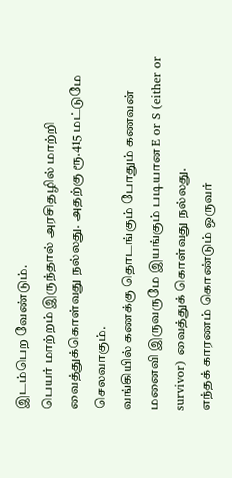இடம்பெற வேண்டும்.
பெயர் மாற்றம் இருந்தால் அரசிதழில் மாற்றி வைத்துக்கொள்வது நல்லது. அதற்கு ரூ.415 மட்டுமே செலவாகும்.
வங்கியில் கணக்கு தொடங்கும் போதும் கணவன் மனைவி இருவருமே இயங்கும் படியான E or S (either or survivor) வைத்துக் கொள்வது நல்லது.
எந்தக் காரணம் கொண்டும் ஒருவர்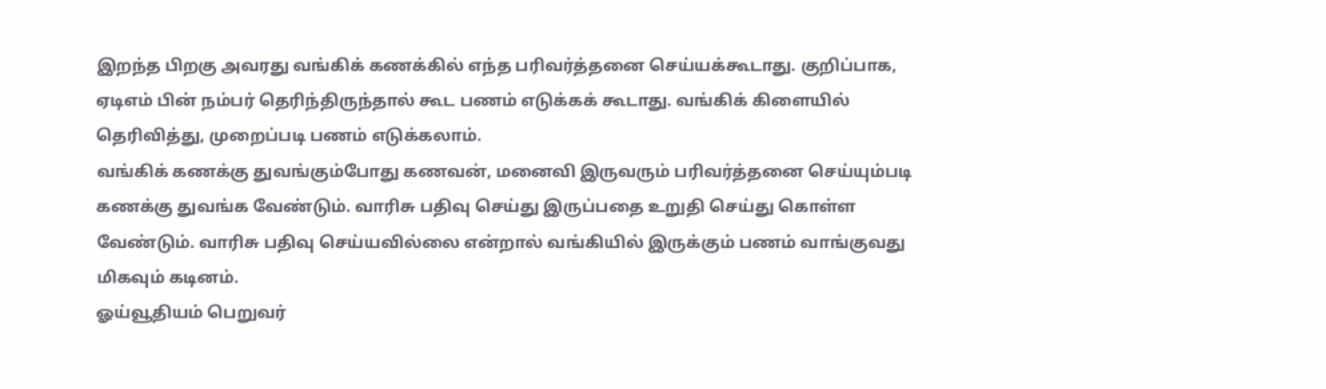இறந்த பிறகு அவரது வங்கிக் கணக்கில் எந்த பரிவர்த்தனை செய்யக்கூடாது. குறிப்பாக, ஏடிஎம் பின் நம்பர் தெரிந்திருந்தால் கூட பணம் எடுக்கக் கூடாது. வங்கிக் கிளையில் தெரிவித்து, முறைப்படி பணம் எடுக்கலாம்.
வங்கிக் கணக்கு துவங்கும்போது கணவன், மனைவி இருவரும் பரிவர்த்தனை செய்யும்படி கணக்கு துவங்க வேண்டும். வாரிசு பதிவு செய்து இருப்பதை உறுதி செய்து கொள்ள வேண்டும். வாரிசு பதிவு செய்யவில்லை என்றால் வங்கியில் இருக்கும் பணம் வாங்குவது மிகவும் கடினம்.
ஓய்வூதியம் பெறுவர்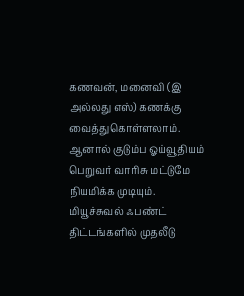கணவன், மனைவி (இ அல்லது எஸ்) கணக்கு வைத்துகொள்ளலாம். ஆனால் குடும்ப ஓய்வூதியம் பெறுவர் வாரிசு மட்டுமே நியமிக்க முடியும்.
மியூச்சுவல் ஃபண்ட் திட்டங்களில் முதலீடு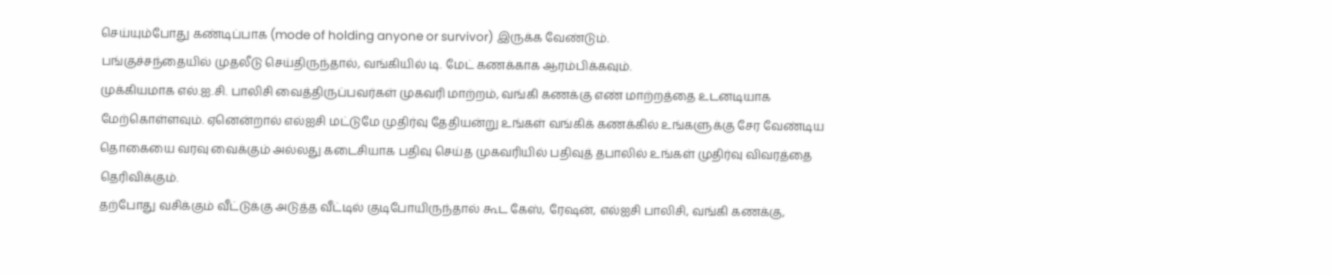செய்யும்போது கண்டிப்பாக (mode of holding anyone or survivor) இருக்க வேண்டும்.
பங்குச்சந்தையில் முதலீடு செய்திருந்தால், வங்கியில் டி. மேட் கணக்காக ஆரம்பிக்கவும்.
முக்கியமாக எல்.ஐ.சி. பாலிசி வைத்திருப்பவர்கள் முகவரி மாற்றம், வங்கி கணக்கு எண் மாற்றத்தை உடனடியாக மேற்கொள்ளவும். ஏனென்றால் எல்ஐசி மட்டுமே முதிர்வு தேதியன்று உங்கள் வங்கிக் கணக்கில் உங்களுக்கு சேர வேண்டிய தொகையை வரவு வைக்கும் அல்லது கடைசியாக பதிவு செய்த முகவரியில் பதிவுத் தபாலில் உங்கள் முதிர்வு விவரத்தை தெரிவிக்கும்.
தற்போது வசிக்கும் வீட்டுக்கு அடுத்த வீட்டில் குடிபோயிருந்தால் கூட கேஸ், ரேஷன், எல்ஐசி பாலிசி, வங்கி கணக்கு,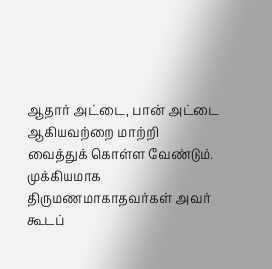ஆதார் அட்டை, பான் அட்டை ஆகியவற்றை மாற்றி வைத்துக் கொள்ள வேண்டும்.
முக்கியமாக திருமணமாகாதவர்கள் அவர் கூடப்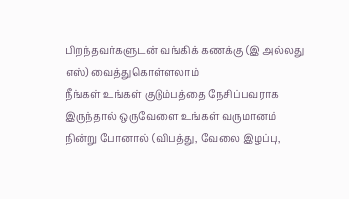பிறந்தவர்களுடன் வங்கிக் கணக்கு (இ அல்லது எஸ்) வைத்துகொள்ளலாம்
நீங்கள் உங்கள் குடும்பத்தை நேசிப்பவராக இருந்தால் ஒருவேளை உங்கள் வருமானம் நின்று போனால் (விபத்து, வேலை இழப்பு,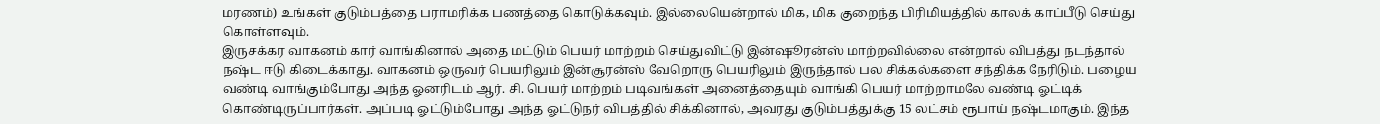மரணம்) உங்கள் குடும்பத்தை பராமரிக்க பணத்தை கொடுக்கவும். இல்லையென்றால் மிக, மிக குறைந்த பிரிமியத்தில் காலக் காப்பீடு செய்து கொள்ளவும்.
இருசக்கர வாகனம் கார் வாங்கினால் அதை மட்டும் பெயர் மாற்றம் செய்துவிட்டு இன்ஷூரன்ஸ் மாற்றவில்லை என்றால் விபத்து நடந்தால் நஷ்ட ஈடு கிடைக்காது. வாகனம் ஒருவர் பெயரிலும் இன்சூரன்ஸ் வேறொரு பெயரிலும் இருந்தால் பல சிக்கல்களை சந்திக்க நேரிடும். பழைய வண்டி வாங்கும்போது அந்த ஓனரிடம் ஆர். சி. பெயர் மாற்றம் படிவங்கள் அனைத்தையும் வாங்கி பெயர் மாற்றாமலே வண்டி ஓட்டிக் கொண்டிருப்பார்கள். அப்படி ஓட்டும்போது அந்த ஓட்டுநர் விபத்தில் சிக்கினால், அவரது குடும்பத்துக்கு 15 லட்சம் ரூபாய் நஷ்டமாகும். இந்த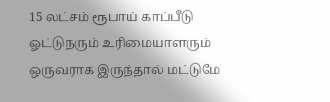15 லட்சம் ரூபாய் காப்பீடு ஓட்டுநரும் உரிமையாளரும் ஒருவராக இருந்தால் மட்டுமே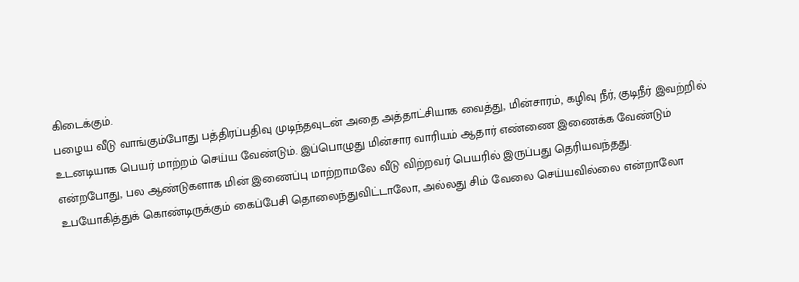கிடைக்கும்.
பழைய வீடு வாங்கும்போது பத்திரப்பதிவு முடிந்தவுடன் அதை அத்தாட்சியாக வைத்து, மின்சாரம், கழிவு நீர், குடிநீர் இவற்றில் உடனடியாக பெயர் மாற்றம் செய்ய வேண்டும். இப்பொழுது மின்சார வாரியம் ஆதார் எண்ணை இணைக்க வேண்டும் என்றபோது, பல ஆண்டுகளாக மின் இணைப்பு மாற்றாமலே வீடு விற்றவர் பெயரில் இருப்பது தெரியவந்தது.
உபயோகித்துக் கொண்டிருக்கும் கைப்பேசி தொலைந்துவிட்டாலோ, அல்லது சிம் வேலை செய்யவில்லை என்றாலோ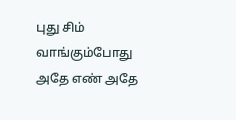புது சிம் வாங்கும்போது அதே எண் அதே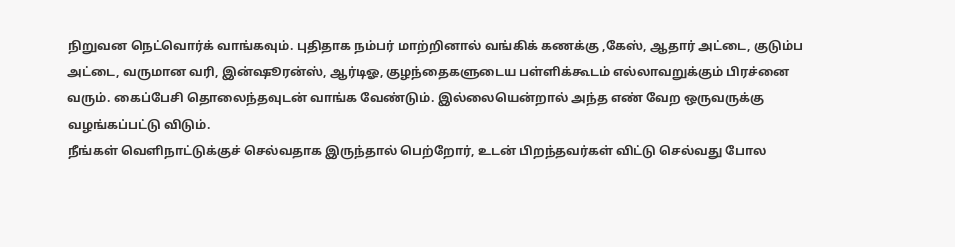நிறுவன நெட்வொர்க் வாங்கவும். புதிதாக நம்பர் மாற்றினால் வங்கிக் கணக்கு ,கேஸ், ஆதார் அட்டை, குடும்ப அட்டை, வருமான வரி, இன்ஷூரன்ஸ், ஆர்டிஓ, குழந்தைகளுடைய பள்ளிக்கூடம் எல்லாவறுக்கும் பிரச்னை வரும். கைப்பேசி தொலைந்தவுடன் வாங்க வேண்டும். இல்லையென்றால் அந்த எண் வேற ஒருவருக்கு வழங்கப்பட்டு விடும்.
நீங்கள் வெளிநாட்டுக்குச் செல்வதாக இருந்தால் பெற்றோர், உடன் பிறந்தவர்கள் விட்டு செல்வது போல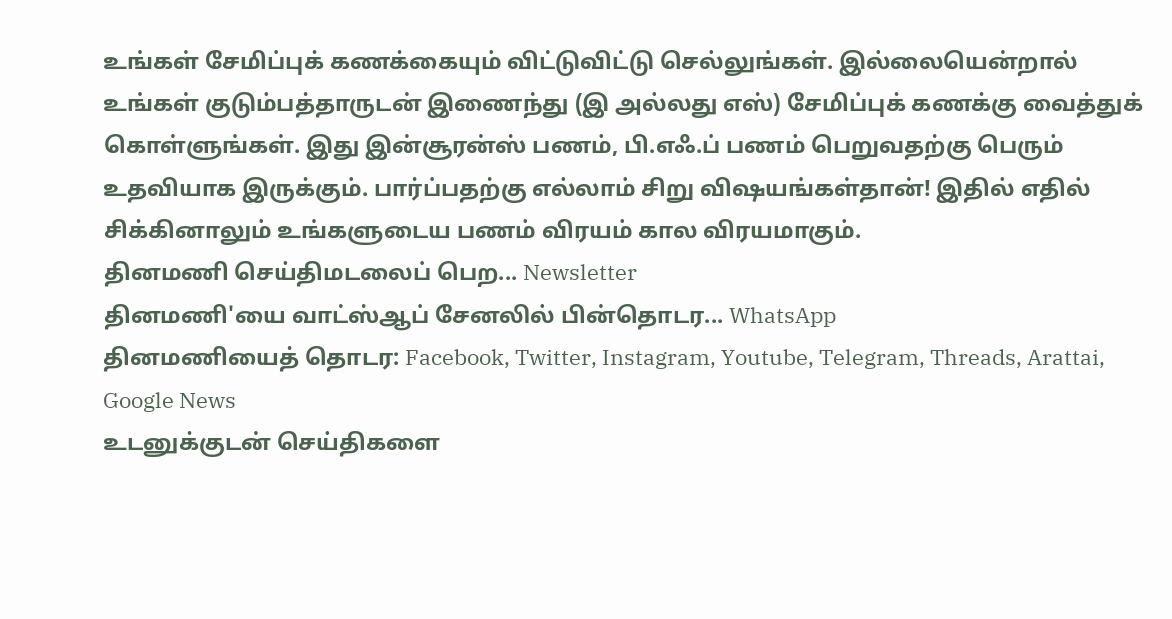உங்கள் சேமிப்புக் கணக்கையும் விட்டுவிட்டு செல்லுங்கள். இல்லையென்றால் உங்கள் குடும்பத்தாருடன் இணைந்து (இ அல்லது எஸ்) சேமிப்புக் கணக்கு வைத்துக் கொள்ளுங்கள். இது இன்சூரன்ஸ் பணம், பி.எஃ.ப் பணம் பெறுவதற்கு பெரும் உதவியாக இருக்கும். பார்ப்பதற்கு எல்லாம் சிறு விஷயங்கள்தான்! இதில் எதில் சிக்கினாலும் உங்களுடைய பணம் விரயம் கால விரயமாகும்.
தினமணி செய்திமடலைப் பெற... Newsletter
தினமணி'யை வாட்ஸ்ஆப் சேனலில் பின்தொடர... WhatsApp
தினமணியைத் தொடர: Facebook, Twitter, Instagram, Youtube, Telegram, Threads, Arattai, Google News
உடனுக்குடன் செய்திகளை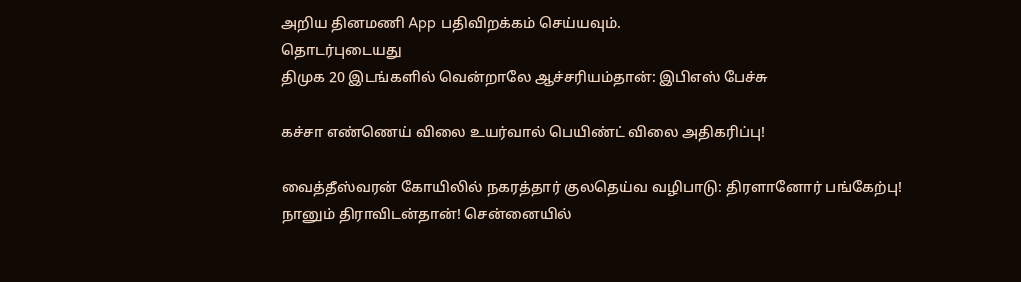அறிய தினமணி App பதிவிறக்கம் செய்யவும்.
தொடர்புடையது
திமுக 20 இடங்களில் வென்றாலே ஆச்சரியம்தான்: இபிஎஸ் பேச்சு

கச்சா எண்ணெய் விலை உயர்வால் பெயிண்ட் விலை அதிகரிப்பு!

வைத்தீஸ்வரன் கோயிலில் நகரத்தார் குலதெய்வ வழிபாடு: திரளானோர் பங்கேற்பு!
நானும் திராவிடன்தான்! சென்னையில்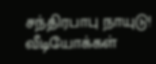சந்திரபாபு நாயுடு!
வீடியோக்கள்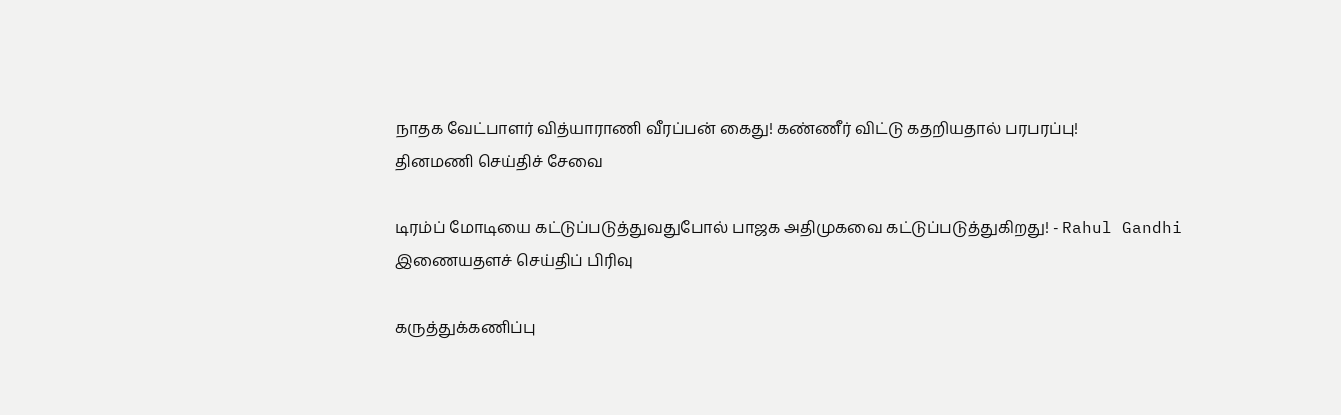நாதக வேட்பாளர் வித்யாராணி வீரப்பன் கைது! கண்ணீர் விட்டு கதறியதால் பரபரப்பு!
தினமணி செய்திச் சேவை

டிரம்ப் மோடியை கட்டுப்படுத்துவதுபோல் பாஜக அதிமுகவை கட்டுப்படுத்துகிறது! - Rahul Gandhi
இணையதளச் செய்திப் பிரிவு

கருத்துக்கணிப்பு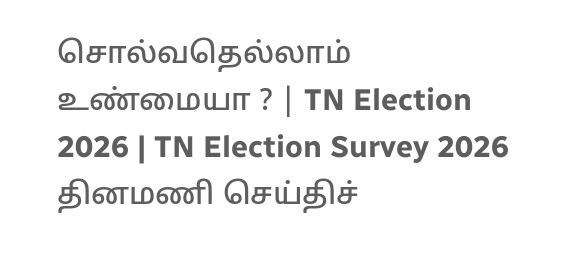சொல்வதெல்லாம் உண்மையா ? | TN Election 2026 | TN Election Survey 2026
தினமணி செய்திச்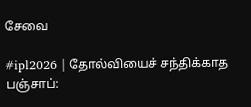சேவை

#ipl2026 | தோல்வியைச் சந்திக்காத பஞ்சாப்: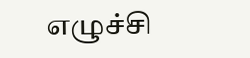எழுச்சி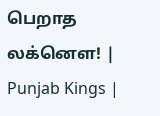பெறாத லக்னௌ! | Punjab Kings |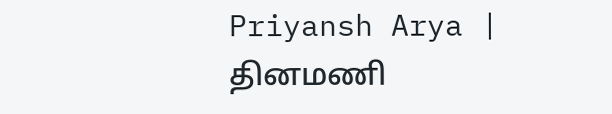Priyansh Arya |
தினமணி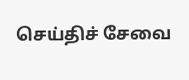செய்திச் சேவை